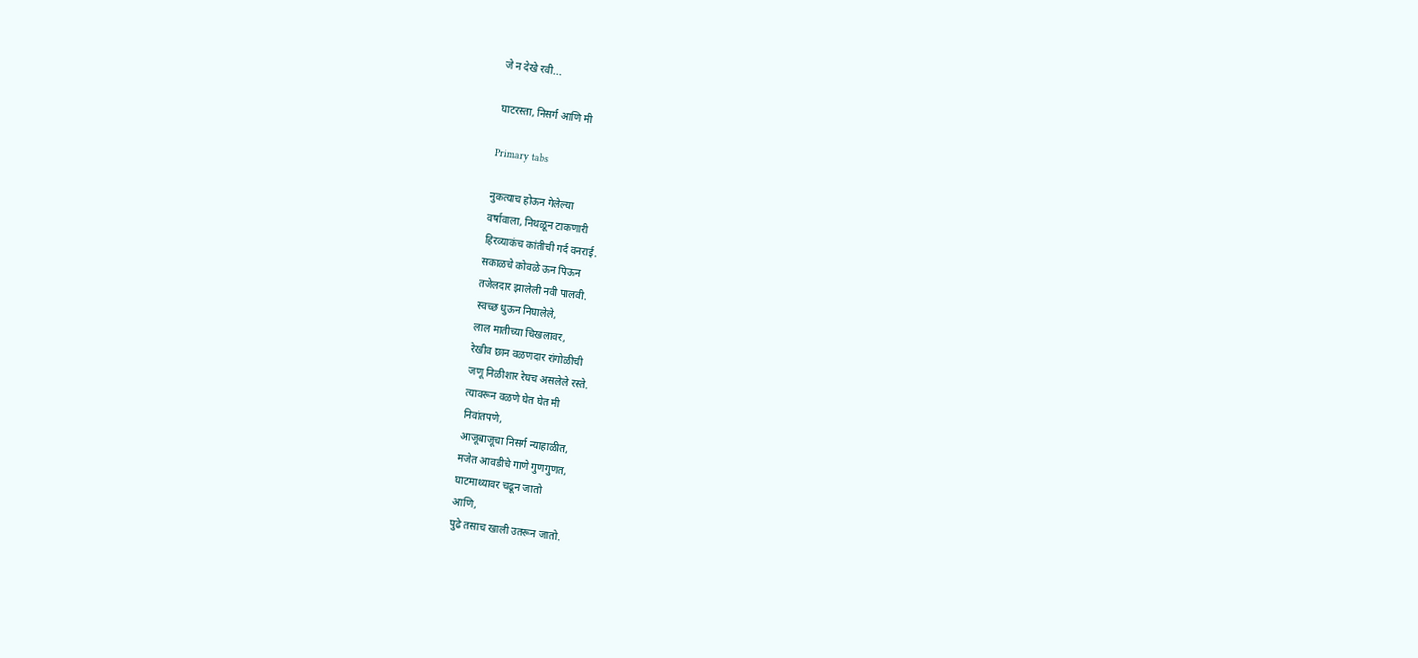जे न देखे रवी...

घाटरस्ता, निसर्ग आणि मी

Primary tabs

नुकत्याच होऊन गेलेल्या
वर्षावाला, निथळून टाकणारी
हिरव्याकंच कांतीची गर्द वनराई.
सकाळचे कोवळे ऊन पिऊन
तजेलदार झालेली नवी पालवी.
स्वच्छ धुऊन निघालेले,
लाल मातीच्या चिखलावर,
रेखीव छान वळणदार रांगोळीची
जणू निळीशार रेघच असलेले रस्ते.
त्यावरून वळणे घेत घेत मी
निवांतपणे,
आजूबाजूचा निसर्ग न्याहाळीत,
मजेत आवडीचे गाणे गुणगुणत,
घाटमाथ्यावर चढून जातो
आणि,
पुढे तसाच खाली उतरून जातो.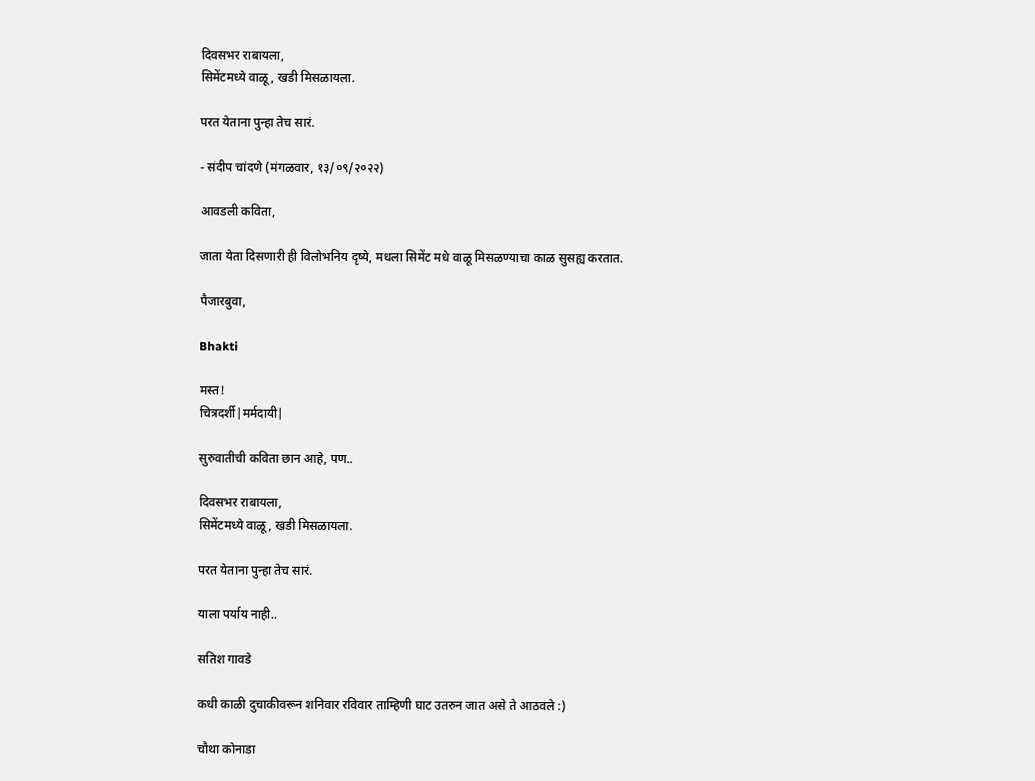दिवसभर राबायला,
सिमेंटमध्ये वाळू, खडी मिसळायला.

परत येताना पुन्हा तेच सारं.

- संदीप चांदणे (मंगळवार, १३/०९/२०२२)

आवडली कविता,

जाता येता दिसणारी ही विलोभनिय दृष्ये, मधला सिमेंट मधे वाळू मिसळण्याचा काळ सुसह्य करतात.

पैजारबुवा,

Bhakti

मस्त!
चित्रदर्शी|मर्मदायी|

सुरुवातीची कविता छान आहे, पण..

दिवसभर राबायला,
सिमेंटमध्ये वाळू, खडी मिसळायला.

परत येताना पुन्हा तेच सारं.

याला पर्याय नाही..

सतिश गावडे

कधी काळी दुचाकीवरून शनिवार रविवार ताम्हिणी घाट उतरुन जात असे ते आठवले :)

चौथा कोनाडा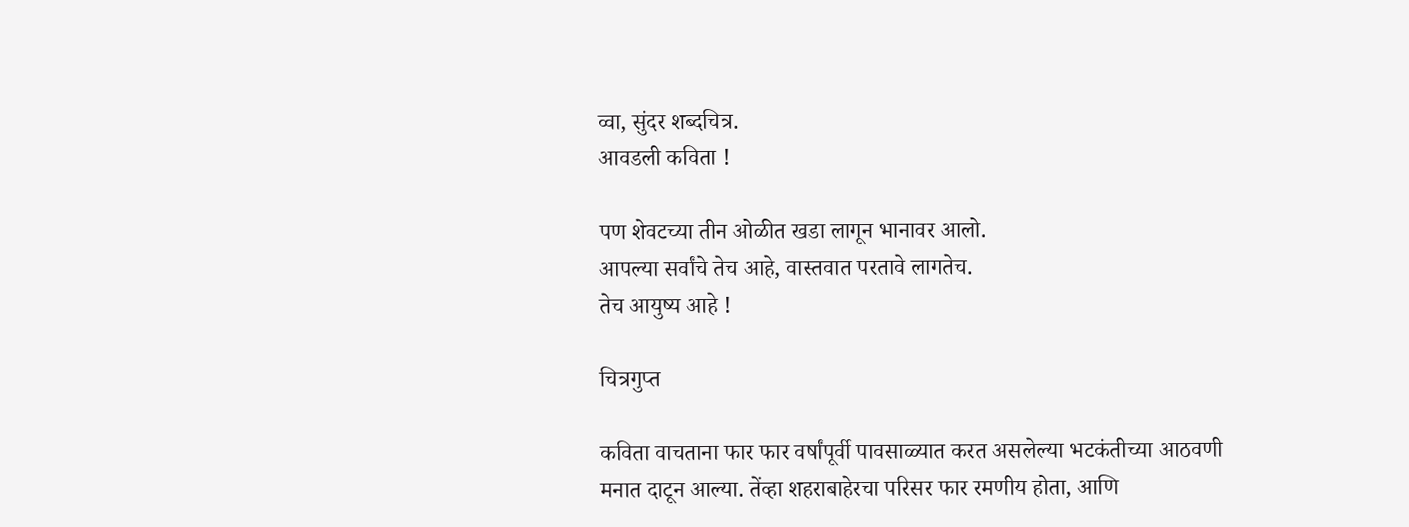व्वा, सुंदर शब्दचित्र.
आवडली कविता !

पण शेवटच्या तीन ओळीत खडा लागून भानावर आलो.
आपल्या सर्वांचे तेच आहे, वास्तवात परतावे लागतेच.
तेच आयुष्य आहे !

चित्रगुप्त

कविता वाचताना फार फार वर्षांपूर्वी पावसाळ्यात करत असलेल्या भटकंतीच्या आठवणी मनात दाटून आल्या. तेंव्हा शहराबाहेरचा परिसर फार रमणीय होता, आणि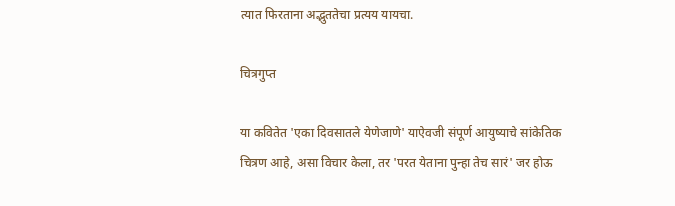त्यात फिरताना अद्भुततेचा प्रत्यय यायचा.

चित्रगुप्त

या कवितेत 'एका दिवसातले येणेजाणे' याऐवजी संपूर्ण आयुष्याचे सांकेतिक चित्रण आहे, असा विचार केला, तर 'परत येताना पुन्हा तेच सारं' जर होऊ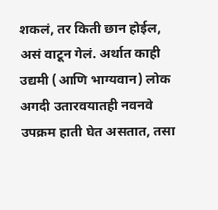शकलं, तर किती छान होईल, असं वाटून गेलं. अर्थात काही उद्यमी (आणि भाग्यवान) लोक अगदी उतारवयातही नवनवे उपक्रम हाती घेत असतात, तसा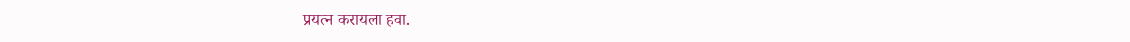प्रयत्न करायला हवा.